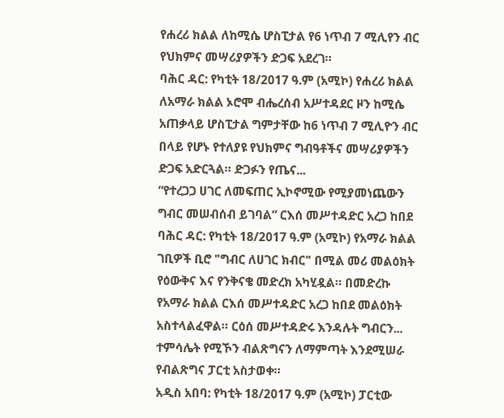የሐረሪ ክልል ለከሚሴ ሆስፒታል የ6 ነጥብ 7 ሚሊየን ብር የህክምና መሣሪያዎችን ድጋፍ አደረገ።
ባሕር ዳር: የካቲት 18/2017 ዓ.ም (አሚኮ) የሐረሪ ክልል ለአማራ ክልል ኦሮሞ ብሔረሰብ አሥተዳደር ዞን ከሚሴ አጠቃላይ ሆስፒታል ግምታቸው ከ6 ነጥብ 7 ሚሊዮን ብር በላይ የሆኑ የተለያዩ የህክምና ግብዓቶችና መሣሪያዎችን ድጋፍ አድርጓል። ድጋፉን የጤና...
“የተረጋጋ ሀገር ለመፍጠር ኢኮኖሚው የሚያመነጨውን ግብር መሠብሰብ ይገባል” ርእሰ መሥተዳድር አረጋ ከበደ
ባሕር ዳር: የካቲት 18/2017 ዓ.ም (አሚኮ) የአማራ ክልል ገቢዎች ቢሮ "ግብር ለሀገር ክብር" በሚል መሪ መልዕክት የዕውቅና እና የንቅናቄ መድረክ አካሂዷል። በመድረኩ የአማራ ክልል ርእሰ መሥተዳድር አረጋ ከበደ መልዕክት አስተላልፈዋል። ርዕሰ መሥተዳድሩ እንዳሉት ግብርን...
ተምሳሌት የሚኾን ብልጽግናን ለማምጣት እንደሚሠራ የብልጽግና ፓርቲ አስታወቀ።
አዲስ አበባ: የካቲት 18/2017 ዓ.ም (አሚኮ) ፓርቲው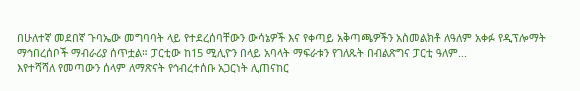በሁለተኛ መደበኛ ጉባኤው መግባባት ላይ የተደረሰባቸውን ውሳኔዎች እና የቀጣይ አቅጣጫዎችን አስመልክቶ ለዓለም አቀፉ የዲፕሎማት ማኅበረሰቦች ማብራሪያ ሰጥቷል። ፓርቲው ከ15 ሚሊዮን በላይ አባላት ማፍራቱን የገለጹት በብልጽግና ፓርቲ ዓለም...
እየተሻሻለ የመጣውን ሰላም ለማጽናት የኅብረተሰቡ አጋርነት ሊጠናከር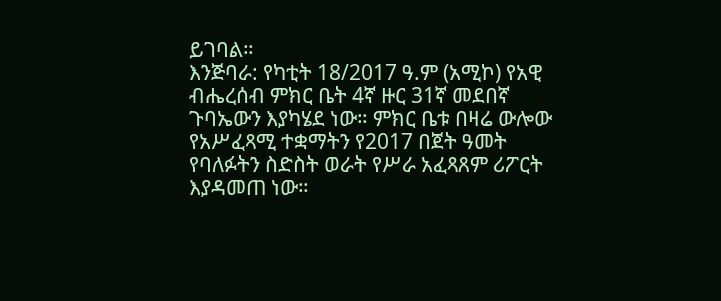ይገባል።
እንጅባራ: የካቲት 18/2017 ዓ.ም (አሚኮ) የአዊ ብሔረሰብ ምክር ቤት 4ኛ ዙር 31ኛ መደበኛ ጉባኤውን እያካሄደ ነው። ምክር ቤቱ በዛሬ ውሎው የአሥፈጻሚ ተቋማትን የ2017 በጀት ዓመት የባለፉትን ስድስት ወራት የሥራ አፈጻጸም ሪፖርት እያዳመጠ ነው።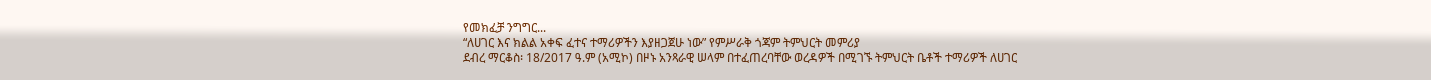የመክፈቻ ንግግር...
“ለሀገር እና ክልል አቀፍ ፈተና ተማሪዎችን እያዘጋጀሁ ነው” የምሥራቅ ጎጃም ትምህርት መምሪያ
ደብረ ማርቆስ፡ 18/2017 ዓ.ም (አሚኮ) በዞኑ አንጻራዊ ሠላም በተፈጠረባቸው ወረዳዎች በሚገኙ ትምህርት ቤቶች ተማሪዎች ለሀገር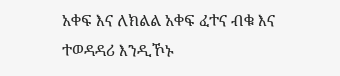አቀፍ እና ለክልል አቀፍ ፈተና ብቁ እና ተወዳዳሪ እንዲኾኑ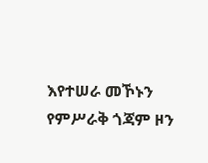እየተሠራ መኾኑን የምሥራቅ ጎጃም ዞን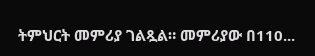ትምህርት መምሪያ ገልጿል። መምሪያው በ110...